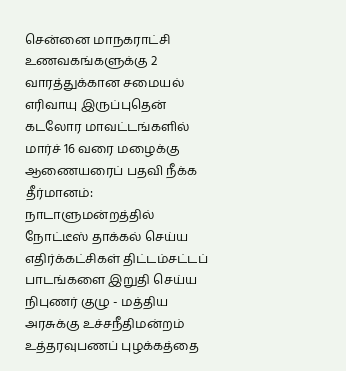சென்னை மாநகராட்சி உணவகங்களுக்கு 2 வாரத்துக்கான சமையல் எரிவாயு இருப்புதென் கடலோர மாவட்டங்களில் மார்ச் 16 வரை மழைக்கு ஆணையரைப் பதவி நீக்க தீர்மானம்: நாடாளுமன்றத்தில் நோட்டீஸ் தாக்கல் செய்ய எதிர்க்கட்சிகள் திட்டம்சட்டப் பாடங்களை இறுதி செய்ய நிபுணர் குழு - மத்திய அரசுக்கு உச்சநீதிமன்றம் உத்தரவுபணப் புழக்கத்தை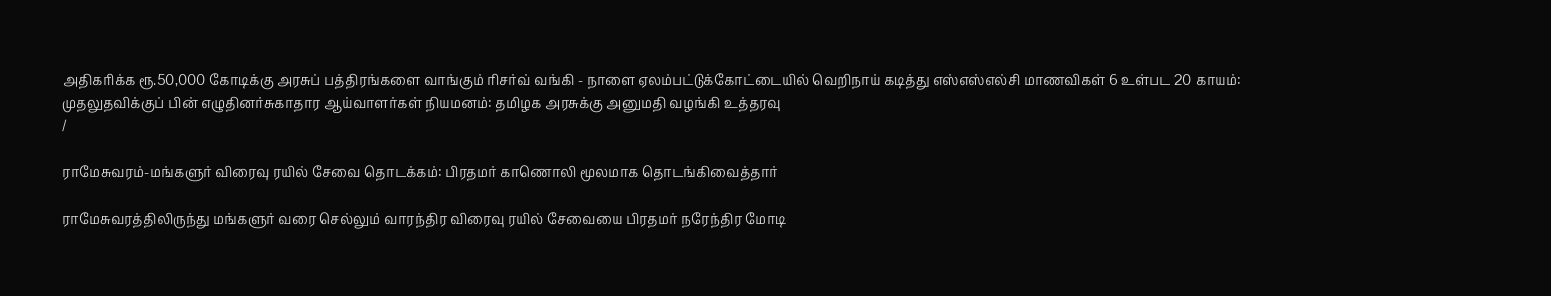அதிகரிக்க ரூ.50,000 கோடிக்கு அரசுப் பத்திரங்களை வாங்கும் ரிசர்வ் வங்கி - நாளை ஏலம்பட்டுக்கோட்டையில் வெறிநாய் கடித்து எஸ்எஸ்எல்சி மாணவிகள் 6 உள்பட 20 காயம்: முதலுதவிக்குப் பின் எழுதினர்சுகாதார ஆய்வாளர்கள் நியமனம்: தமிழக அரசுக்கு அனுமதி வழங்கி உத்தரவு
/

ராமேசுவரம்-மங்களுர் விரைவு ரயில் சேவை தொடக்கம்: பிரதமர் காணொலி மூலமாக தொடங்கிவைத்தார்

ராமேசுவரத்திலிருந்து மங்களுர் வரை செல்லும் வாரந்திர விரைவு ரயில் சேவையை பிரதமர் நரேந்திர மோடி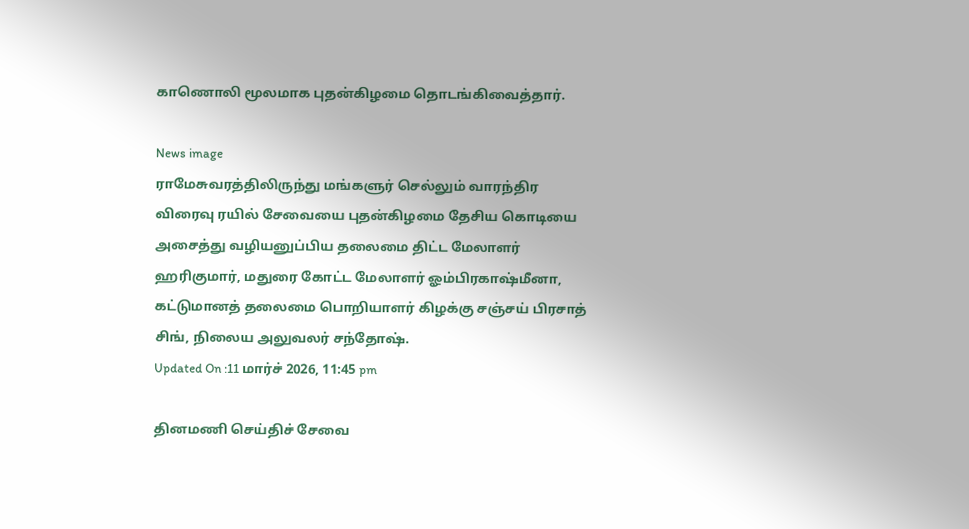காணொலி மூலமாக புதன்கிழமை தொடங்கிவைத்தார்.

News image
ராமேசுவரத்திலிருந்து மங்களுர் செல்லும் வாரந்திர விரைவு ரயில் சேவையை புதன்கிழமை தேசிய கொடியை அசைத்து வழியனுப்பிய தலைமை திட்ட மேலாளர் ஹரிகுமார், மதுரை கோட்ட மேலாளர் ஓம்பிரகாஷ்மீனா, கட்டுமானத் தலைமை பொறியாளர் கிழக்கு சஞ்சய் பிரசாத் சிங், நிலைய அலுவலர் சந்தோஷ்.
Updated On :11 மார்ச் 2026, 11:45 pm

தினமணி செய்திச் சேவை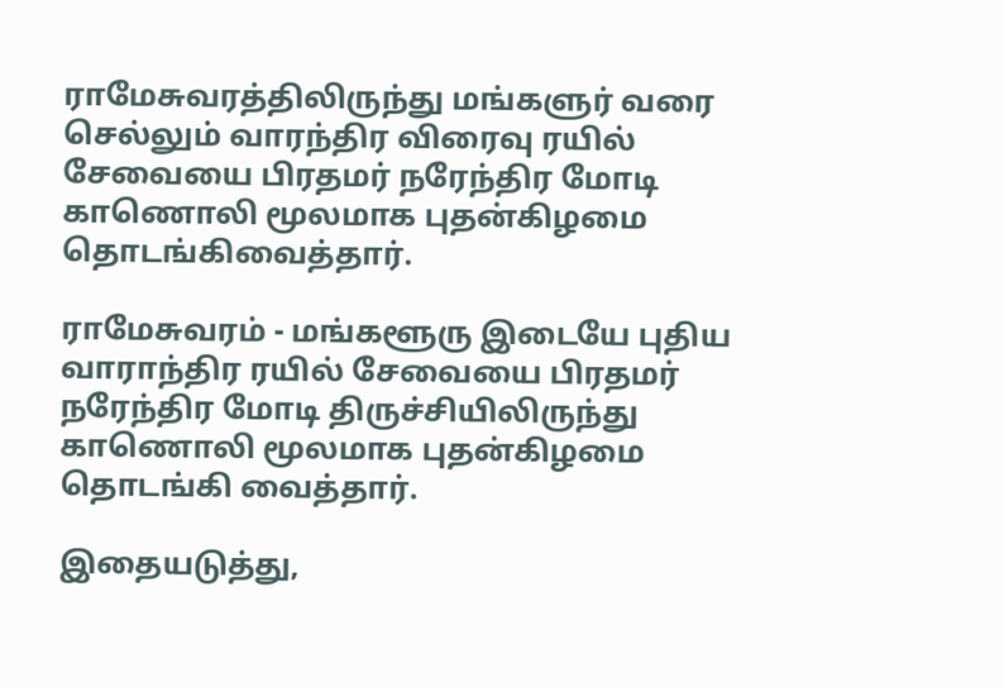ராமேசுவரத்திலிருந்து மங்களுர் வரை செல்லும் வாரந்திர விரைவு ரயில் சேவையை பிரதமர் நரேந்திர மோடி காணொலி மூலமாக புதன்கிழமை தொடங்கிவைத்தார்.

ராமேசுவரம் - மங்களூரு இடையே புதிய வாராந்திர ரயில் சேவையை பிரதமர் நரேந்திர மோடி திருச்சியிலிருந்து காணொலி மூலமாக புதன்கிழமை தொடங்கி வைத்தார்.

இதையடுத்து,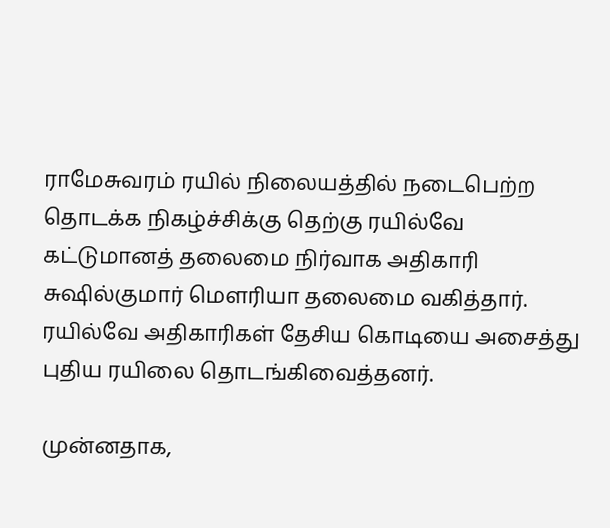ராமேசுவரம் ரயில் நிலையத்தில் நடைபெற்ற தொடக்க நிகழ்ச்சிக்கு தெற்கு ரயில்வே கட்டுமானத் தலைமை நிர்வாக அதிகாரி சுஷில்குமார் மௌரியா தலைமை வகித்தார். ரயில்வே அதிகாரிகள் தேசிய கொடியை அசைத்து புதிய ரயிலை தொடங்கிவைத்தனர்.

முன்னதாக,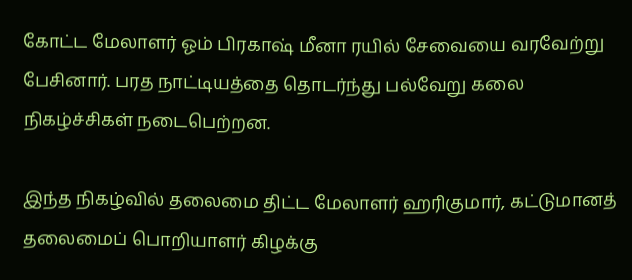கோட்ட மேலாளர் ஓம் பிரகாஷ் மீனா ரயில் சேவையை வரவேற்று பேசினார். பரத நாட்டியத்தை தொடர்ந்து பல்வேறு கலை நிகழ்ச்சிகள் நடைபெற்றன.

இந்த நிகழ்வில் தலைமை திட்ட மேலாளர் ஹரிகுமார், கட்டுமானத் தலைமைப் பொறியாளர் கிழக்கு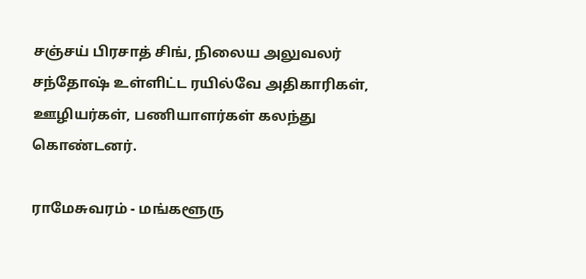சஞ்சய் பிரசாத் சிங், நிலைய அலுவலர் சந்தோஷ் உள்ளிட்ட ரயில்வே அதிகாரிகள், ஊழியர்கள், பணியாளர்கள் கலந்து கொண்டனர்.

ராமேசுவரம் - மங்களூரு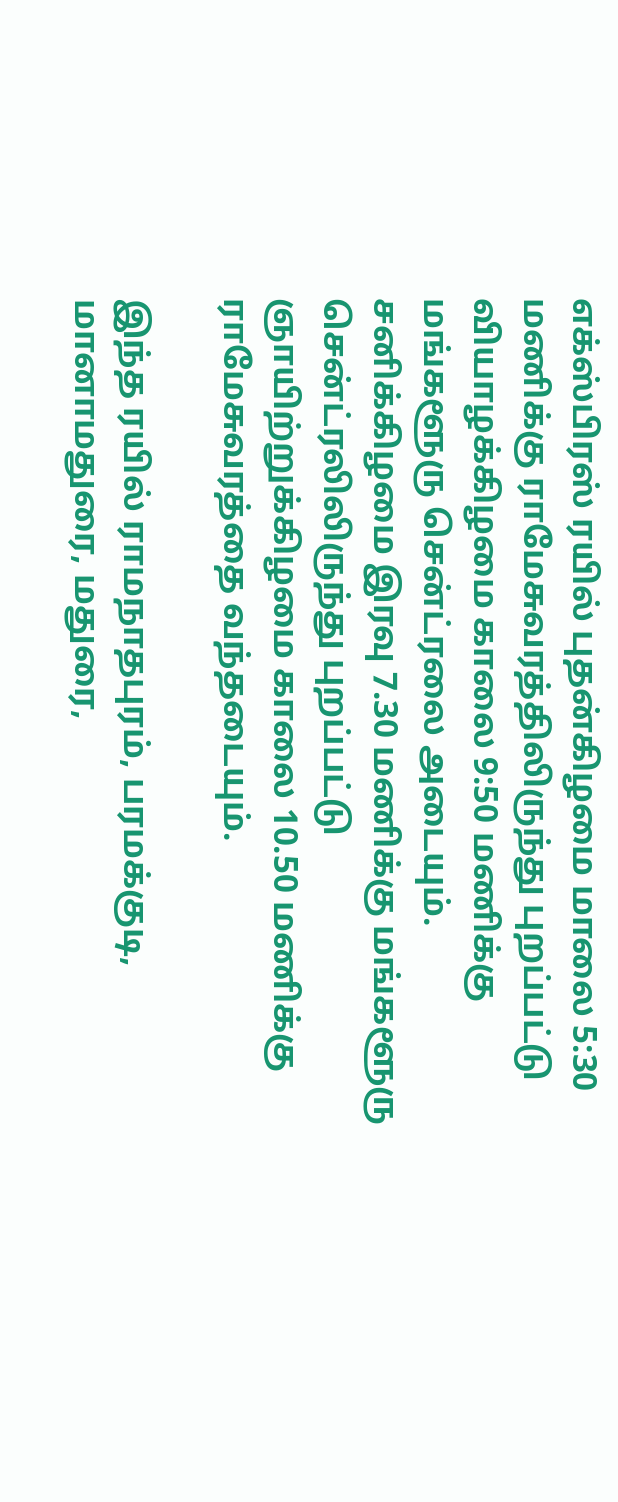எக்ஸ்பிரஸ் ரயில் புதன்கிழமை மாலை 5:30 மணிக்கு ராமேசுவரத்திலிருந்து புறப்பட்டு வியாழக்கிழமை காலை 9:50 மணிக்கு மங்களூரு சென்ட்ரலை அடையும். சனிக்கிழமை இரவு 7.30 மணிக்கு மங்களூரு சென்ட்ரலிலிருந்து புறப்பட்டு ஞாயிற்றுக்கிழமை காலை 10.50 மணிக்கு ராமேசுவரத்தை வந்தடையும்.

இந்த ரயில் ராமநாதபுரம், பரமக்குடி, மானாமதுரை, மதுரை,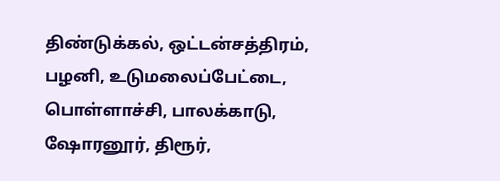திண்டுக்கல், ஒட்டன்சத்திரம், பழனி, உடுமலைப்பேட்டை, பொள்ளாச்சி, பாலக்காடு, ஷோரனூர், திரூர்,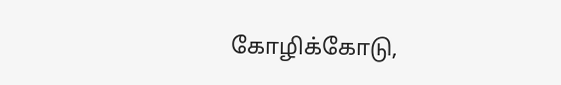கோழிக்கோடு,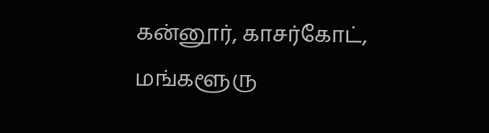கன்னூர், காசர்கோட், மங்களூரு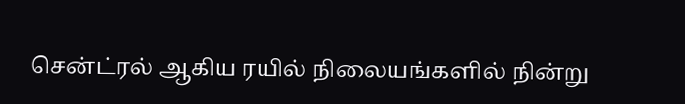சென்ட்ரல் ஆகிய ரயில் நிலையங்களில் நின்று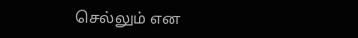செல்லும் என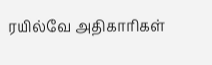ரயில்வே அதிகாரிகள்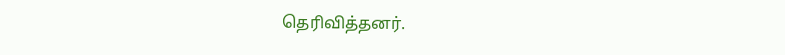தெரிவித்தனர்.